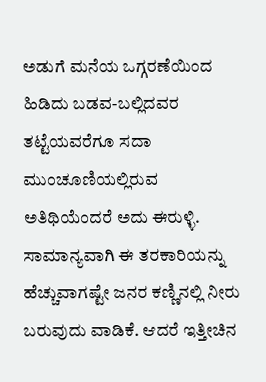ಅಡುಗೆ ಮನೆಯ ಒಗ್ಗರಣೆಯಿಂದ ಹಿಡಿದು ಬಡವ-ಬಲ್ಲಿದವರ ತಟ್ಟೆಯವರೆಗೂ ಸದಾ ಮುಂಚೂಣಿಯಲ್ಲಿರುವ ಅತಿಥಿಯೆಂದರೆ ಅದು ಈರುಳ್ಳಿ. ಸಾಮಾನ್ಯವಾಗಿ ಈ ತರಕಾರಿಯನ್ನು ಹೆಚ್ಚುವಾಗಷ್ಟೇ ಜನರ ಕಣ್ಣಿನಲ್ಲಿ ನೀರು ಬರುವುದು ವಾಡಿಕೆ. ಆದರೆ ಇತ್ತೀಚಿನ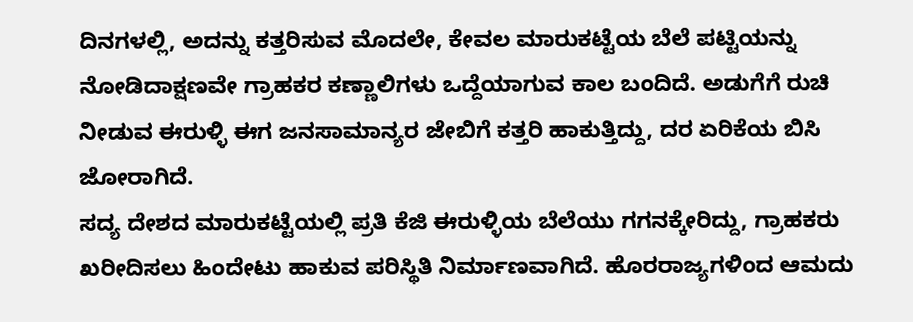ದಿನಗಳಲ್ಲಿ, ಅದನ್ನು ಕತ್ತರಿಸುವ ಮೊದಲೇ, ಕೇವಲ ಮಾರುಕಟ್ಟೆಯ ಬೆಲೆ ಪಟ್ಟಿಯನ್ನು ನೋಡಿದಾಕ್ಷಣವೇ ಗ್ರಾಹಕರ ಕಣ್ಣಾಲಿಗಳು ಒದ್ದೆಯಾಗುವ ಕಾಲ ಬಂದಿದೆ. ಅಡುಗೆಗೆ ರುಚಿ ನೀಡುವ ಈರುಳ್ಳಿ ಈಗ ಜನಸಾಮಾನ್ಯರ ಜೇಬಿಗೆ ಕತ್ತರಿ ಹಾಕುತ್ತಿದ್ದು, ದರ ಏರಿಕೆಯ ಬಿಸಿ ಜೋರಾಗಿದೆ.
ಸದ್ಯ ದೇಶದ ಮಾರುಕಟ್ಟೆಯಲ್ಲಿ ಪ್ರತಿ ಕೆಜಿ ಈರುಳ್ಳಿಯ ಬೆಲೆಯು ಗಗನಕ್ಕೇರಿದ್ದು, ಗ್ರಾಹಕರು ಖರೀದಿಸಲು ಹಿಂದೇಟು ಹಾಕುವ ಪರಿಸ್ಥಿತಿ ನಿರ್ಮಾಣವಾಗಿದೆ. ಹೊರರಾಜ್ಯಗಳಿಂದ ಆಮದು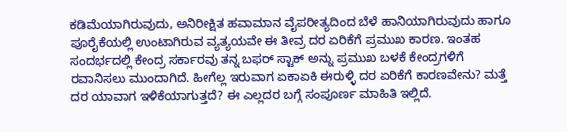ಕಡಿಮೆಯಾಗಿರುವುದು, ಅನಿರೀಕ್ಷಿತ ಹವಾಮಾನ ವೈಪರೀತ್ಯದಿಂದ ಬೆಳೆ ಹಾನಿಯಾಗಿರುವುದು ಹಾಗೂ ಪೂರೈಕೆಯಲ್ಲಿ ಉಂಟಾಗಿರುವ ವ್ಯತ್ಯಯವೇ ಈ ತೀವ್ರ ದರ ಏರಿಕೆಗೆ ಪ್ರಮುಖ ಕಾರಣ. ಇಂತಹ ಸಂದರ್ಭದಲ್ಲಿ ಕೇಂದ್ರ ಸರ್ಕಾರವು ತನ್ನ ಬಫರ್ ಸ್ಟಾಕ್ ಅನ್ನು ಪ್ರಮುಖ ಬಳಕೆ ಕೇಂದ್ರಗಳಿಗೆ ರವಾನಿಸಲು ಮುಂದಾಗಿದೆ. ಹೀಗೆಲ್ಲ ಇರುವಾಗ ಏಕಾಏಕಿ ಈರುಳ್ಳಿ ದರ ಏರಿಕೆಗೆ ಕಾರಣವೇನು? ಮತ್ತೆ ದರ ಯಾವಾಗ ಇಳಿಕೆಯಾಗುತ್ತದೆ? ಈ ಎಲ್ಲದರ ಬಗ್ಗೆ ಸಂಪೂರ್ಣ ಮಾಹಿತಿ ಇಲ್ಲಿದೆ.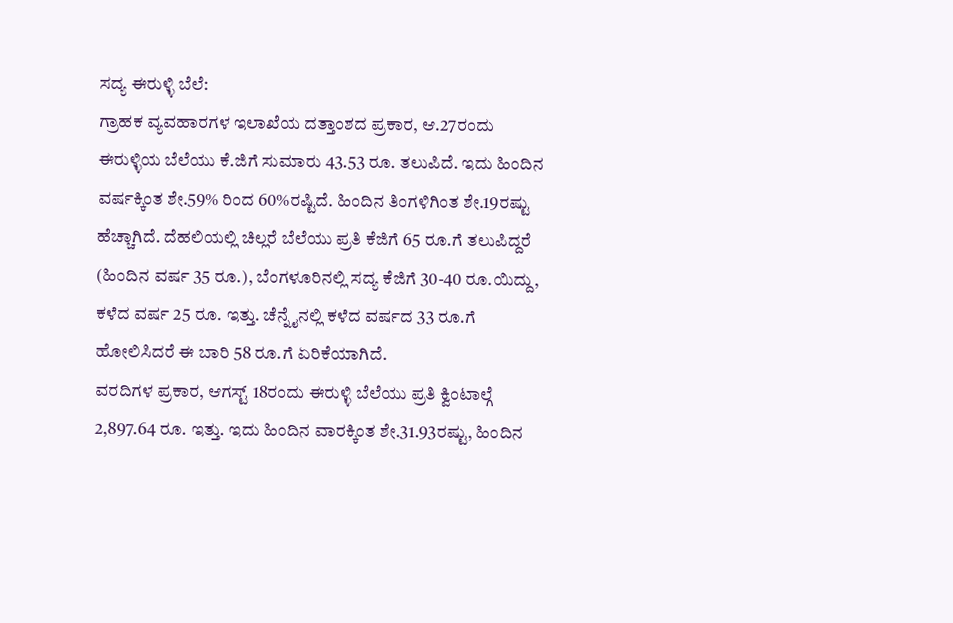ಸದ್ಯ ಈರುಳ್ಳಿ ಬೆಲೆ:
ಗ್ರಾಹಕ ವ್ಯವಹಾರಗಳ ಇಲಾಖೆಯ ದತ್ತಾಂಶದ ಪ್ರಕಾರ, ಆ.27ರಂದು ಈರುಳ್ಳಿಯ ಬೆಲೆಯು ಕೆ.ಜಿಗೆ ಸುಮಾರು 43.53 ರೂ. ತಲುಪಿದೆ. ಇದು ಹಿಂದಿನ ವರ್ಷಕ್ಕಿಂತ ಶೇ.59% ರಿಂದ 60%ರಷ್ಟಿದೆ. ಹಿಂದಿನ ತಿಂಗಳಿಗಿಂತ ಶೇ.19ರಷ್ಟು ಹೆಚ್ಚಾಗಿದೆ. ದೆಹಲಿಯಲ್ಲಿ ಚಿಲ್ಲರೆ ಬೆಲೆಯು ಪ್ರತಿ ಕೆಜಿಗೆ 65 ರೂ.ಗೆ ತಲುಪಿದ್ದರೆ (ಹಿಂದಿನ ವರ್ಷ 35 ರೂ.), ಬೆಂಗಳೂರಿನಲ್ಲಿ ಸದ್ಯ ಕೆಜಿಗೆ 30-40 ರೂ.ಯಿದ್ದು, ಕಳೆದ ವರ್ಷ 25 ರೂ. ಇತ್ತು. ಚೆನ್ನೈನಲ್ಲಿ ಕಳೆದ ವರ್ಷದ 33 ರೂ.ಗೆ ಹೋಲಿಸಿದರೆ ಈ ಬಾರಿ 58 ರೂ.ಗೆ ಏರಿಕೆಯಾಗಿದೆ.
ವರದಿಗಳ ಪ್ರಕಾರ, ಆಗಸ್ಟ್ 18ರಂದು ಈರುಳ್ಳಿ ಬೆಲೆಯು ಪ್ರತಿ ಕ್ವಿಂಟಾಲ್ಗೆ 2,897.64 ರೂ. ಇತ್ತು. ಇದು ಹಿಂದಿನ ವಾರಕ್ಕಿಂತ ಶೇ.31.93ರಷ್ಟು, ಹಿಂದಿನ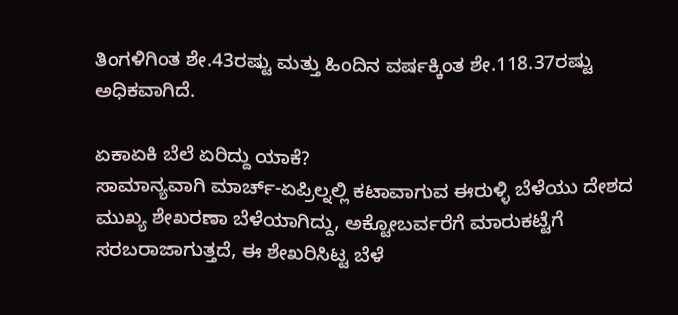ತಿಂಗಳಿಗಿಂತ ಶೇ.43ರಷ್ಟು ಮತ್ತು ಹಿಂದಿನ ವರ್ಷಕ್ಕಿಂತ ಶೇ.118.37ರಷ್ಟು ಅಧಿಕವಾಗಿದೆ.

ಏಕಾಏಕಿ ಬೆಲೆ ಏರಿದ್ದು ಯಾಕೆ?
ಸಾಮಾನ್ಯವಾಗಿ ಮಾರ್ಚ್-ಏಪ್ರಿಲ್ನಲ್ಲಿ ಕಟಾವಾಗುವ ಈರುಳ್ಳಿ ಬೆಳೆಯು ದೇಶದ ಮುಖ್ಯ ಶೇಖರಣಾ ಬೆಳೆಯಾಗಿದ್ದು, ಅಕ್ಟೋಬರ್ವರೆಗೆ ಮಾರುಕಟ್ಟೆಗೆ ಸರಬರಾಜಾಗುತ್ತದೆ, ಈ ಶೇಖರಿಸಿಟ್ಟ ಬೆಳೆ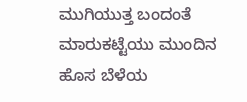ಮುಗಿಯುತ್ತ ಬಂದಂತೆ ಮಾರುಕಟ್ಟೆಯು ಮುಂದಿನ ಹೊಸ ಬೆಳೆಯ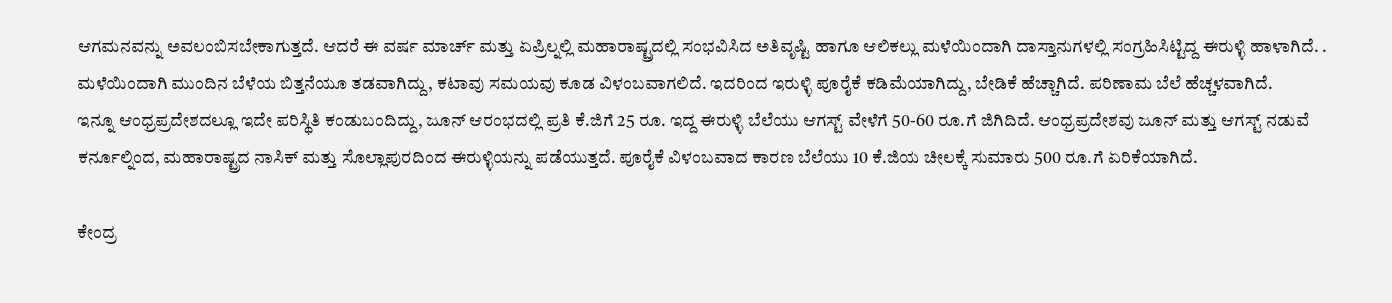ಆಗಮನವನ್ನು ಅವಲಂಬಿಸಬೇಕಾಗುತ್ತದೆ. ಆದರೆ ಈ ವರ್ಷ ಮಾರ್ಚ್ ಮತ್ತು ಏಪ್ರಿಲ್ನಲ್ಲಿ ಮಹಾರಾಷ್ಟ್ರದಲ್ಲಿ ಸಂಭವಿಸಿದ ಅತಿವೃಷ್ಟಿ ಹಾಗೂ ಆಲಿಕಲ್ಲು ಮಳೆಯಿಂದಾಗಿ ದಾಸ್ತಾನುಗಳಲ್ಲಿ ಸಂಗ್ರಹಿಸಿಟ್ಟಿದ್ದ ಈರುಳ್ಳಿ ಹಾಳಾಗಿದೆ. .
ಮಳೆಯಿಂದಾಗಿ ಮುಂದಿನ ಬೆಳೆಯ ಬಿತ್ತನೆಯೂ ತಡವಾಗಿದ್ದು, ಕಟಾವು ಸಮಯವು ಕೂಡ ವಿಳಂಬವಾಗಲಿದೆ. ಇದರಿಂದ ಇರುಳ್ಳಿ ಪೂರೈಕೆ ಕಡಿಮೆಯಾಗಿದ್ದು, ಬೇಡಿಕೆ ಹೆಚ್ಚಾಗಿದೆ. ಪರಿಣಾಮ ಬೆಲೆ ಹೆಚ್ಚಳವಾಗಿದೆ.
ಇನ್ನೂ ಆಂಧ್ರಪ್ರದೇಶದಲ್ಲೂ ಇದೇ ಪರಿಸ್ಥಿತಿ ಕಂಡುಬಂದಿದ್ದು, ಜೂನ್ ಆರಂಭದಲ್ಲಿ ಪ್ರತಿ ಕೆ.ಜಿಗೆ 25 ರೂ. ಇದ್ದ ಈರುಳ್ಳಿ ಬೆಲೆಯು ಆಗಸ್ಟ್ ವೇಳೆಗೆ 50-60 ರೂ.ಗೆ ಜಿಗಿದಿದೆ. ಆಂಧ್ರಪ್ರದೇಶವು ಜೂನ್ ಮತ್ತು ಆಗಸ್ಟ್ ನಡುವೆ ಕರ್ನೂಲ್ನಿಂದ, ಮಹಾರಾಷ್ಟ್ರದ ನಾಸಿಕ್ ಮತ್ತು ಸೊಲ್ಲಾಪುರದಿಂದ ಈರುಳ್ಳಿಯನ್ನು ಪಡೆಯುತ್ತದೆ. ಪೂರೈಕೆ ವಿಳಂಬವಾದ ಕಾರಣ ಬೆಲೆಯು 10 ಕೆ.ಜಿಯ ಚೀಲಕ್ಕೆ ಸುಮಾರು 500 ರೂ.ಗೆ ಏರಿಕೆಯಾಗಿದೆ.

ಕೇಂದ್ರ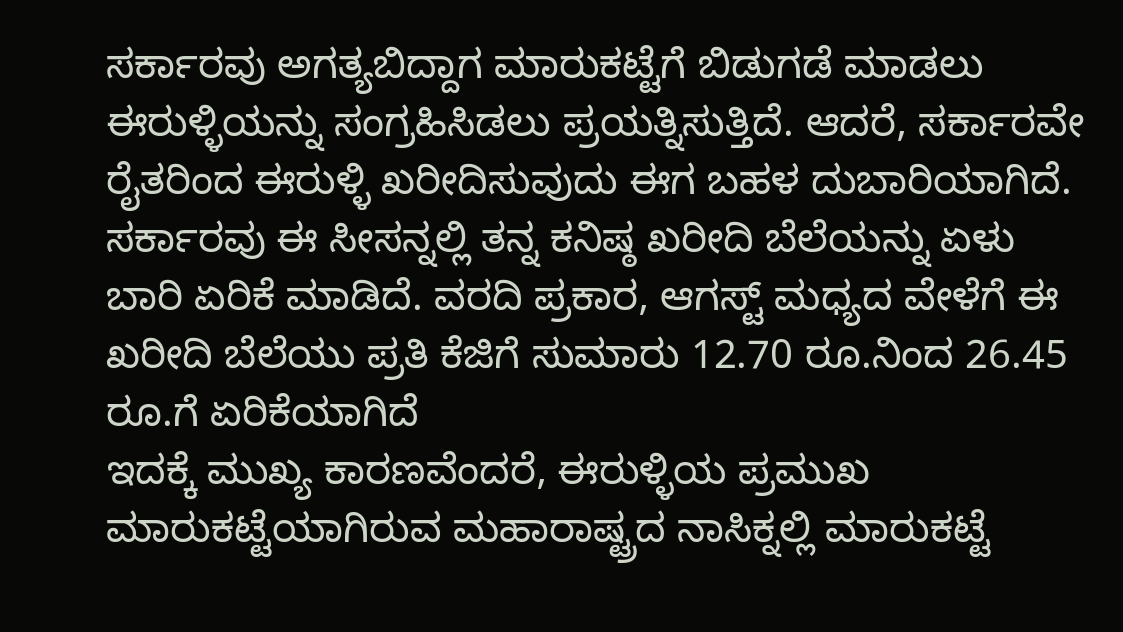ಸರ್ಕಾರವು ಅಗತ್ಯಬಿದ್ದಾಗ ಮಾರುಕಟ್ಟೆಗೆ ಬಿಡುಗಡೆ ಮಾಡಲು ಈರುಳ್ಳಿಯನ್ನು ಸಂಗ್ರಹಿಸಿಡಲು ಪ್ರಯತ್ನಿಸುತ್ತಿದೆ. ಆದರೆ, ಸರ್ಕಾರವೇ ರೈತರಿಂದ ಈರುಳ್ಳಿ ಖರೀದಿಸುವುದು ಈಗ ಬಹಳ ದುಬಾರಿಯಾಗಿದೆ. ಸರ್ಕಾರವು ಈ ಸೀಸನ್ನಲ್ಲಿ ತನ್ನ ಕನಿಷ್ಠ ಖರೀದಿ ಬೆಲೆಯನ್ನು ಏಳು ಬಾರಿ ಏರಿಕೆ ಮಾಡಿದೆ. ವರದಿ ಪ್ರಕಾರ, ಆಗಸ್ಟ್ ಮಧ್ಯದ ವೇಳೆಗೆ ಈ ಖರೀದಿ ಬೆಲೆಯು ಪ್ರತಿ ಕೆಜಿಗೆ ಸುಮಾರು 12.70 ರೂ.ನಿಂದ 26.45 ರೂ.ಗೆ ಏರಿಕೆಯಾಗಿದೆ
ಇದಕ್ಕೆ ಮುಖ್ಯ ಕಾರಣವೆಂದರೆ, ಈರುಳ್ಳಿಯ ಪ್ರಮುಖ ಮಾರುಕಟ್ಟೆಯಾಗಿರುವ ಮಹಾರಾಷ್ಟ್ರದ ನಾಸಿಕ್ನಲ್ಲಿ ಮಾರುಕಟ್ಟೆ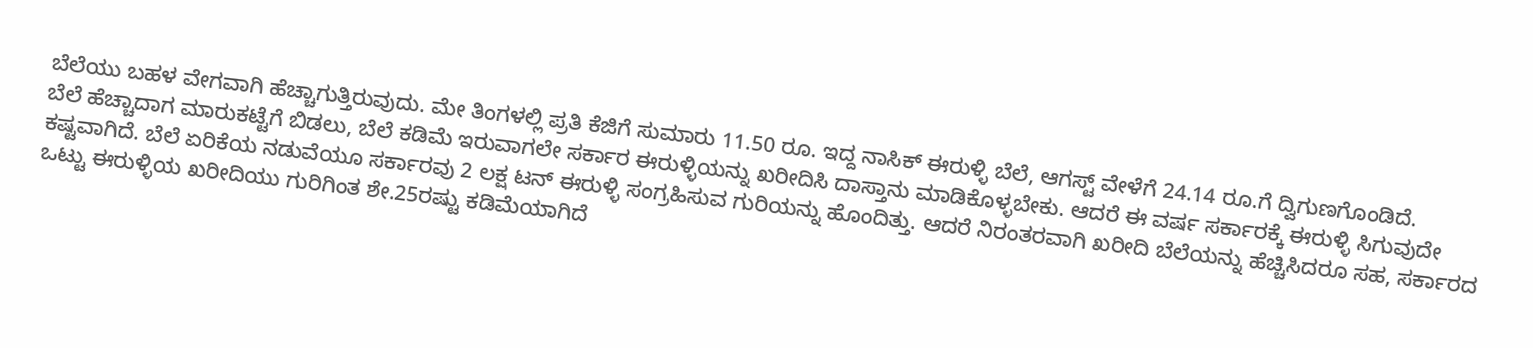ಬೆಲೆಯು ಬಹಳ ವೇಗವಾಗಿ ಹೆಚ್ಚಾಗುತ್ತಿರುವುದು. ಮೇ ತಿಂಗಳಲ್ಲಿ ಪ್ರತಿ ಕೆಜಿಗೆ ಸುಮಾರು 11.50 ರೂ. ಇದ್ದ ನಾಸಿಕ್ ಈರುಳ್ಳಿ ಬೆಲೆ, ಆಗಸ್ಟ್ ವೇಳೆಗೆ 24.14 ರೂ.ಗೆ ದ್ವಿಗುಣಗೊಂಡಿದೆ.
ಬೆಲೆ ಹೆಚ್ಚಾದಾಗ ಮಾರುಕಟ್ಟೆಗೆ ಬಿಡಲು, ಬೆಲೆ ಕಡಿಮೆ ಇರುವಾಗಲೇ ಸರ್ಕಾರ ಈರುಳ್ಳಿಯನ್ನು ಖರೀದಿಸಿ ದಾಸ್ತಾನು ಮಾಡಿಕೊಳ್ಳಬೇಕು. ಆದರೆ ಈ ವರ್ಷ ಸರ್ಕಾರಕ್ಕೆ ಈರುಳ್ಳಿ ಸಿಗುವುದೇ ಕಷ್ಟವಾಗಿದೆ. ಬೆಲೆ ಏರಿಕೆಯ ನಡುವೆಯೂ ಸರ್ಕಾರವು 2 ಲಕ್ಷ ಟನ್ ಈರುಳ್ಳಿ ಸಂಗ್ರಹಿಸುವ ಗುರಿಯನ್ನು ಹೊಂದಿತ್ತು. ಆದರೆ ನಿರಂತರವಾಗಿ ಖರೀದಿ ಬೆಲೆಯನ್ನು ಹೆಚ್ಚಿಸಿದರೂ ಸಹ, ಸರ್ಕಾರದ ಒಟ್ಟು ಈರುಳ್ಳಿಯ ಖರೀದಿಯು ಗುರಿಗಿಂತ ಶೇ.25ರಷ್ಟು ಕಡಿಮೆಯಾಗಿದೆ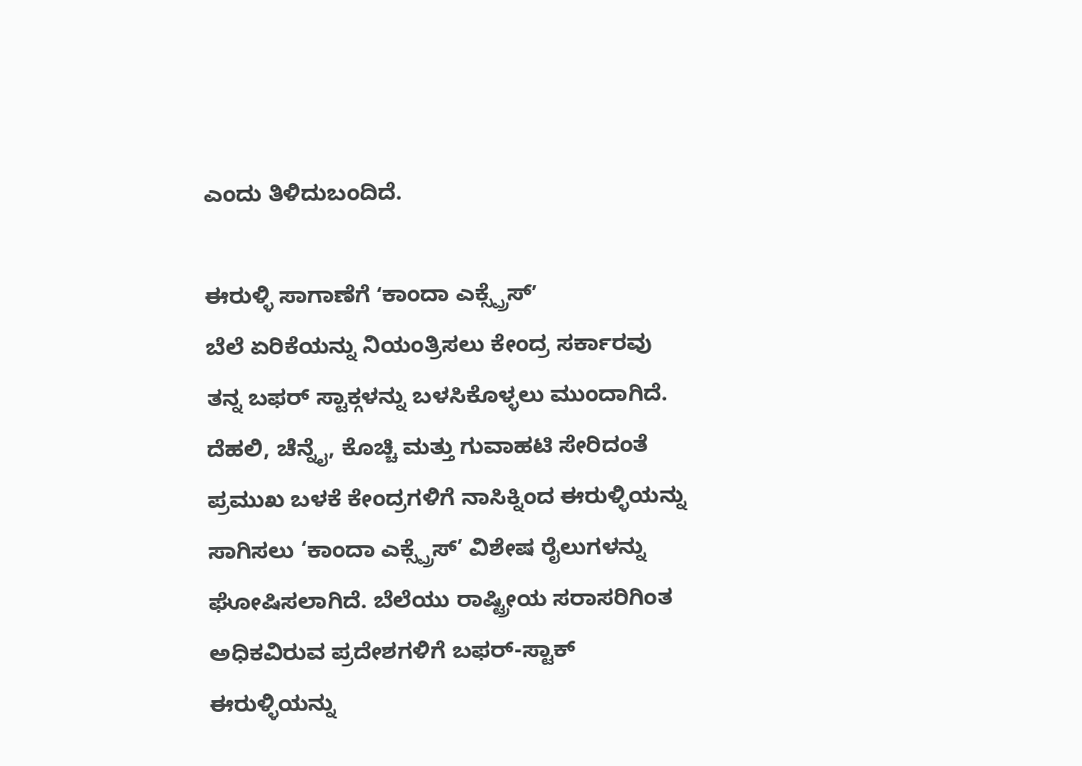ಎಂದು ತಿಳಿದುಬಂದಿದೆ.

ಈರುಳ್ಳಿ ಸಾಗಾಣೆಗೆ ʻಕಾಂದಾ ಎಕ್ಸ್ಪ್ರೆಸ್ʼ
ಬೆಲೆ ಏರಿಕೆಯನ್ನು ನಿಯಂತ್ರಿಸಲು ಕೇಂದ್ರ ಸರ್ಕಾರವು ತನ್ನ ಬಫರ್ ಸ್ಟಾಕ್ಗಳನ್ನು ಬಳಸಿಕೊಳ್ಳಲು ಮುಂದಾಗಿದೆ. ದೆಹಲಿ, ಚೆನ್ನೈ, ಕೊಚ್ಚಿ ಮತ್ತು ಗುವಾಹಟಿ ಸೇರಿದಂತೆ ಪ್ರಮುಖ ಬಳಕೆ ಕೇಂದ್ರಗಳಿಗೆ ನಾಸಿಕ್ನಿಂದ ಈರುಳ್ಳಿಯನ್ನು ಸಾಗಿಸಲು ‘ಕಾಂದಾ ಎಕ್ಸ್ಪ್ರೆಸ್’ ವಿಶೇಷ ರೈಲುಗಳನ್ನು ಘೋಷಿಸಲಾಗಿದೆ. ಬೆಲೆಯು ರಾಷ್ಟ್ರೀಯ ಸರಾಸರಿಗಿಂತ ಅಧಿಕವಿರುವ ಪ್ರದೇಶಗಳಿಗೆ ಬಫರ್-ಸ್ಟಾಕ್ ಈರುಳ್ಳಿಯನ್ನು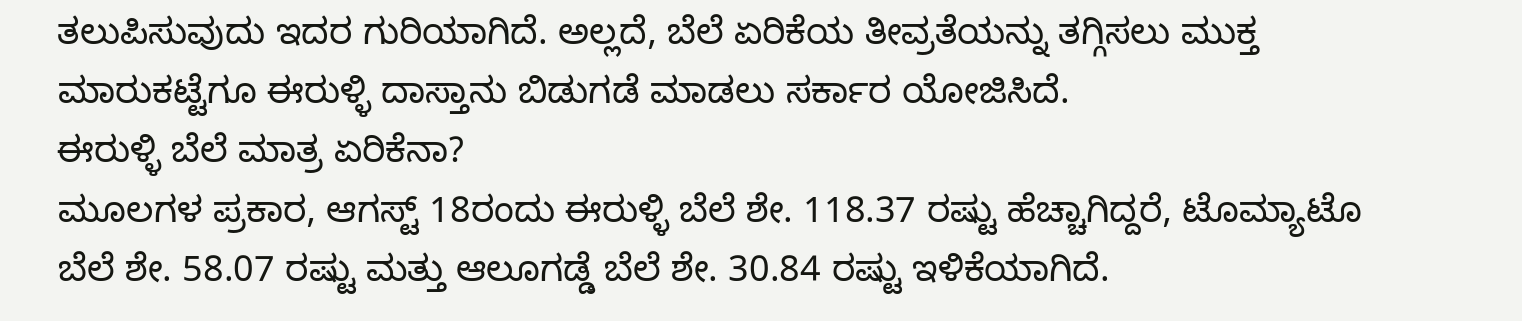ತಲುಪಿಸುವುದು ಇದರ ಗುರಿಯಾಗಿದೆ. ಅಲ್ಲದೆ, ಬೆಲೆ ಏರಿಕೆಯ ತೀವ್ರತೆಯನ್ನು ತಗ್ಗಿಸಲು ಮುಕ್ತ ಮಾರುಕಟ್ಟೆಗೂ ಈರುಳ್ಳಿ ದಾಸ್ತಾನು ಬಿಡುಗಡೆ ಮಾಡಲು ಸರ್ಕಾರ ಯೋಜಿಸಿದೆ.
ಈರುಳ್ಳಿ ಬೆಲೆ ಮಾತ್ರ ಏರಿಕೆನಾ?
ಮೂಲಗಳ ಪ್ರಕಾರ, ಆಗಸ್ಟ್ 18ರಂದು ಈರುಳ್ಳಿ ಬೆಲೆ ಶೇ. 118.37 ರಷ್ಟು ಹೆಚ್ಚಾಗಿದ್ದರೆ, ಟೊಮ್ಯಾಟೊ ಬೆಲೆ ಶೇ. 58.07 ರಷ್ಟು ಮತ್ತು ಆಲೂಗಡ್ಡೆ ಬೆಲೆ ಶೇ. 30.84 ರಷ್ಟು ಇಳಿಕೆಯಾಗಿದೆ.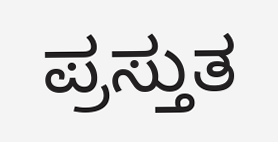ಪ್ರಸ್ತುತ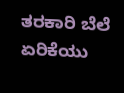ತರಕಾರಿ ಬೆಲೆ ಏರಿಕೆಯು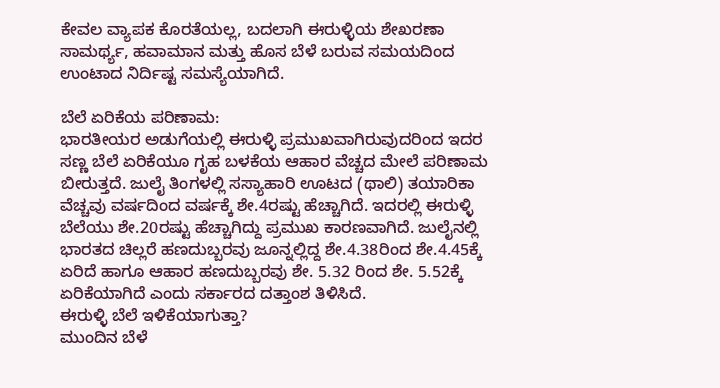ಕೇವಲ ವ್ಯಾಪಕ ಕೊರತೆಯಲ್ಲ, ಬದಲಾಗಿ ಈರುಳ್ಳಿಯ ಶೇಖರಣಾ ಸಾಮರ್ಥ್ಯ, ಹವಾಮಾನ ಮತ್ತು ಹೊಸ ಬೆಳೆ ಬರುವ ಸಮಯದಿಂದ ಉಂಟಾದ ನಿರ್ದಿಷ್ಟ ಸಮಸ್ಯೆಯಾಗಿದೆ.

ಬೆಲೆ ಏರಿಕೆಯ ಪರಿಣಾಮ:
ಭಾರತೀಯರ ಅಡುಗೆಯಲ್ಲಿ ಈರುಳ್ಳಿ ಪ್ರಮುಖವಾಗಿರುವುದರಿಂದ ಇದರ ಸಣ್ಣ ಬೆಲೆ ಏರಿಕೆಯೂ ಗೃಹ ಬಳಕೆಯ ಆಹಾರ ವೆಚ್ಚದ ಮೇಲೆ ಪರಿಣಾಮ ಬೀರುತ್ತದೆ. ಜುಲೈ ತಿಂಗಳಲ್ಲಿ ಸಸ್ಯಾಹಾರಿ ಊಟದ (ಥಾಲಿ) ತಯಾರಿಕಾ ವೆಚ್ಚವು ವರ್ಷದಿಂದ ವರ್ಷಕ್ಕೆ ಶೇ.4ರಷ್ಟು ಹೆಚ್ಚಾಗಿದೆ. ಇದರಲ್ಲಿ ಈರುಳ್ಳಿ ಬೆಲೆಯು ಶೇ.20ರಷ್ಟು ಹೆಚ್ಚಾಗಿದ್ದು ಪ್ರಮುಖ ಕಾರಣವಾಗಿದೆ. ಜುಲೈನಲ್ಲಿ ಭಾರತದ ಚಿಲ್ಲರೆ ಹಣದುಬ್ಬರವು ಜೂನ್ನಲ್ಲಿದ್ದ ಶೇ.4.38ರಿಂದ ಶೇ.4.45ಕ್ಕೆ ಏರಿದೆ ಹಾಗೂ ಆಹಾರ ಹಣದುಬ್ಬರವು ಶೇ. 5.32 ರಿಂದ ಶೇ. 5.52ಕ್ಕೆ ಏರಿಕೆಯಾಗಿದೆ ಎಂದು ಸರ್ಕಾರದ ದತ್ತಾಂಶ ತಿಳಿಸಿದೆ.
ಈರುಳ್ಳಿ ಬೆಲೆ ಇಳಿಕೆಯಾಗುತ್ತಾ?
ಮುಂದಿನ ಬೆಳೆ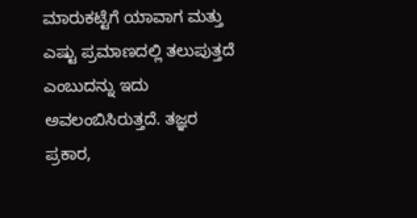ಮಾರುಕಟ್ಟೆಗೆ ಯಾವಾಗ ಮತ್ತು ಎಷ್ಟು ಪ್ರಮಾಣದಲ್ಲಿ ತಲುಪುತ್ತದೆ ಎಂಬುದನ್ನು ಇದು ಅವಲಂಬಿಸಿರುತ್ತದೆ. ತಜ್ಞರ ಪ್ರಕಾರ,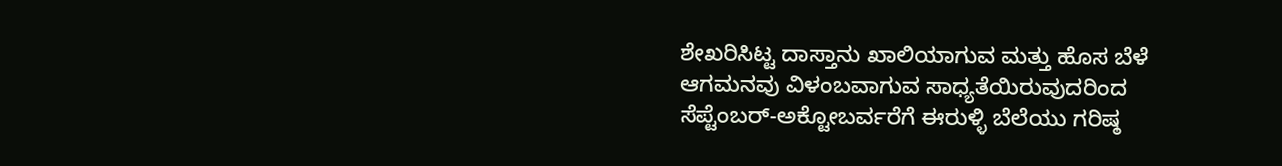ಶೇಖರಿಸಿಟ್ಟ ದಾಸ್ತಾನು ಖಾಲಿಯಾಗುವ ಮತ್ತು ಹೊಸ ಬೆಳೆ ಆಗಮನವು ವಿಳಂಬವಾಗುವ ಸಾಧ್ಯತೆಯಿರುವುದರಿಂದ ಸೆಪ್ಟೆಂಬರ್-ಅಕ್ಟೋಬರ್ವರೆಗೆ ಈರುಳ್ಳಿ ಬೆಲೆಯು ಗರಿಷ್ಠ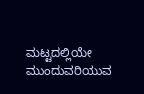ಮಟ್ಟದಲ್ಲಿಯೇ ಮುಂದುವರಿಯುವ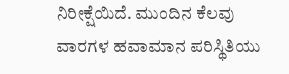ನಿರೀಕ್ಷೆಯಿದೆ. ಮುಂದಿನ ಕೆಲವು ವಾರಗಳ ಹವಾಮಾನ ಪರಿಸ್ಥಿತಿಯು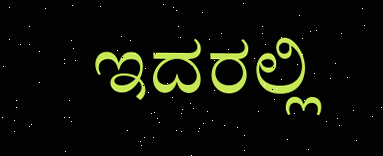ಇದರಲ್ಲಿ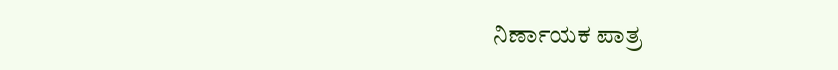ನಿರ್ಣಾಯಕ ಪಾತ್ರ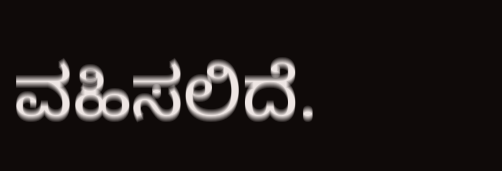ವಹಿಸಲಿದೆ.